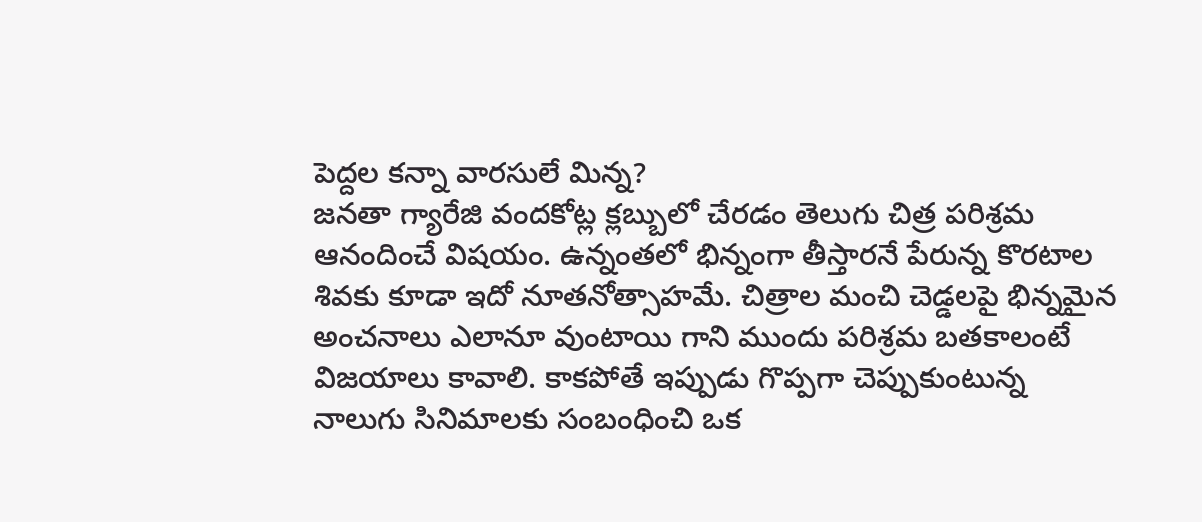పెద్దల కన్నా వారసులే మిన్న?
జనతా గ్యారేజి వందకోట్ల క్లబ్బులో చేరడం తెలుగు చిత్ర పరిశ్రమ ఆనందించే విషయం. ఉన్నంతలో భిన్నంగా తీస్తారనే పేరున్న కొరటాల శివకు కూడా ఇదో నూతనోత్సాహమే. చిత్రాల మంచి చెడ్డలపై భిన్నమైన అంచనాలు ఎలానూ వుంటాయి గాని ముందు పరిశ్రమ బతకాలంటే విజయాలు కావాలి. కాకపోతే ఇప్పుడు గొప్పగా చెప్పుకుంటున్న నాలుగు సినిమాలకు సంబంధించి ఒక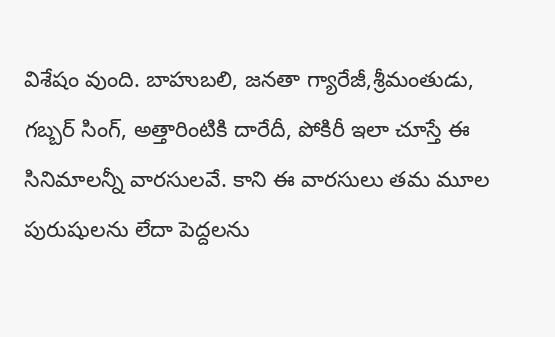విశేషం వుంది. బాహుబలి, జనతా గ్యారేజీ,శ్రీమంతుడు, గబ్బర్ సింగ్, అత్తారింటికి దారేదీ, పోకిరీ ఇలా చూస్తే ఈ సినిమాలన్నీ వారసులవే. కాని ఈ వారసులు తమ మూల పురుషులను లేదా పెద్దలను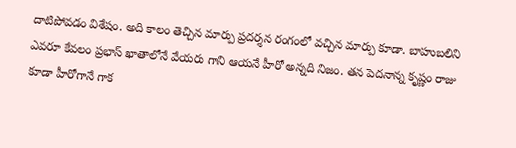దాటిపోవడం విశేషం. అది కాలం తెచ్చిన మార్పు ప్రదర్శన రంగంలో వచ్చిన మార్పు కూడా. బాహుబలిని ఎవరూ కేవలం ప్రభాస్ ఖాతాలోనే వేయరు గాని ఆయనే హీరో అన్నది నిజం. తన పెదనాన్న కృష్ణం రాజు కూడా హీరోగానే గాక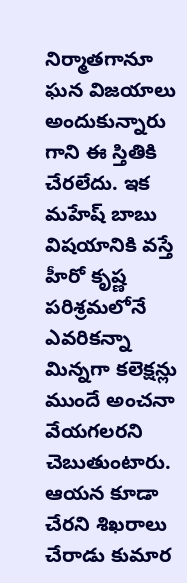నిర్మాతగానూ ఘన విజయాలు అందుకున్నారు గాని ఈ స్తితికి చేరలేదు. ఇక మహేష్ బాబు విషయానికి వస్తే హీరో కృష్ణ పరిశ్రమలోనే ఎవరికన్నా మిన్నగా కలెక్షన్లు ముందే అంచనా వేయగలరని చెబుతుంటారు. ఆయన కూడా చేరని శిఖరాలు చేరాడు కుమార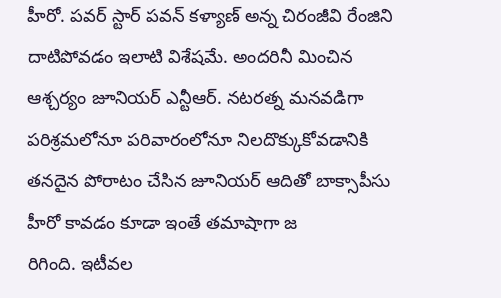హీరో. పవర్ స్టార్ పవన్ కళ్యాణ్ అన్న చిరంజీవి రేంజిని దాటిపోవడం ఇలాటి విశేషమే. అందరినీ మించిన ఆశ్చర్యం జూనియర్ ఎన్టీఆర్. నటరత్న మనవడిగా పరిశ్రమలోనూ పరివారంలోనూ నిలదొక్కుకోవడానికి తనదైన పోరాటం చేసిన జూనియర్ ఆదితో బాక్సాపీసు హీరో కావడం కూడా ఇంతే తమాషాగా జ
రిగింది. ఇటీవల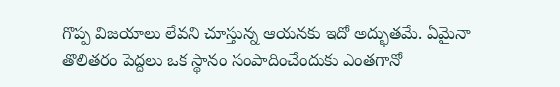గొప్ప విజయాలు లేవని చూస్తున్న ఆయనకు ఇదో అద్భుతమే. ఏమైనా తొలితరం పెద్దలు ఒక స్థానం సంపాదించేందుకు ఎంతగానో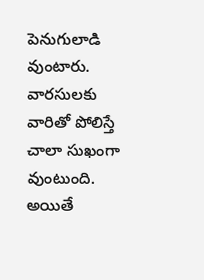పెనుగులాడి వుంటారు. వారసులకు వారితో పోలిస్తే చాలా సుఖంగా వుంటుంది. అయితే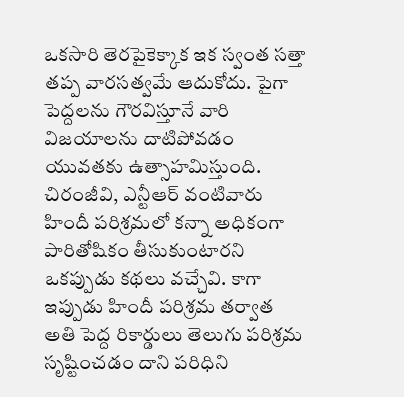ఒకసారి తెరపైకెక్కాక ఇక స్వంత సత్తా తప్ప వారసత్వమే ఆదుకోదు. పైగా పెద్దలను గౌరవిస్తూనే వారి విజయాలను దాటిపోవడం యువతకు ఉత్సాహమిస్తుంది. చిరంజీవి, ఎన్టీఆర్ వంటివారు హిందీ పరిశ్రమలో కన్నా అధికంగా పారితోషికం తీసుకుంటారని ఒకప్పుడు కథలు వచ్చేవి. కాగా ఇప్పుడు హిందీ పరిశ్రమ తర్వాత అతి పెద్ద రికార్డులు తెలుగు పరిశ్రమ సృష్టించడం దాని పరిధిని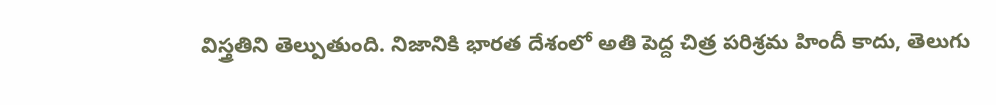విస్త్రతిని తెల్పుతుంది. నిజానికి భారత దేశంలో అతి పెద్ద చిత్ర పరిశ్రమ హిందీ కాదు, తెలుగు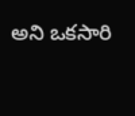అని ఒకసారి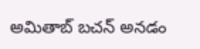అమితాబ్ బచన్ అనడం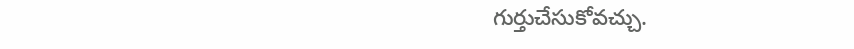గుర్తుచేసుకోవచ్చు.